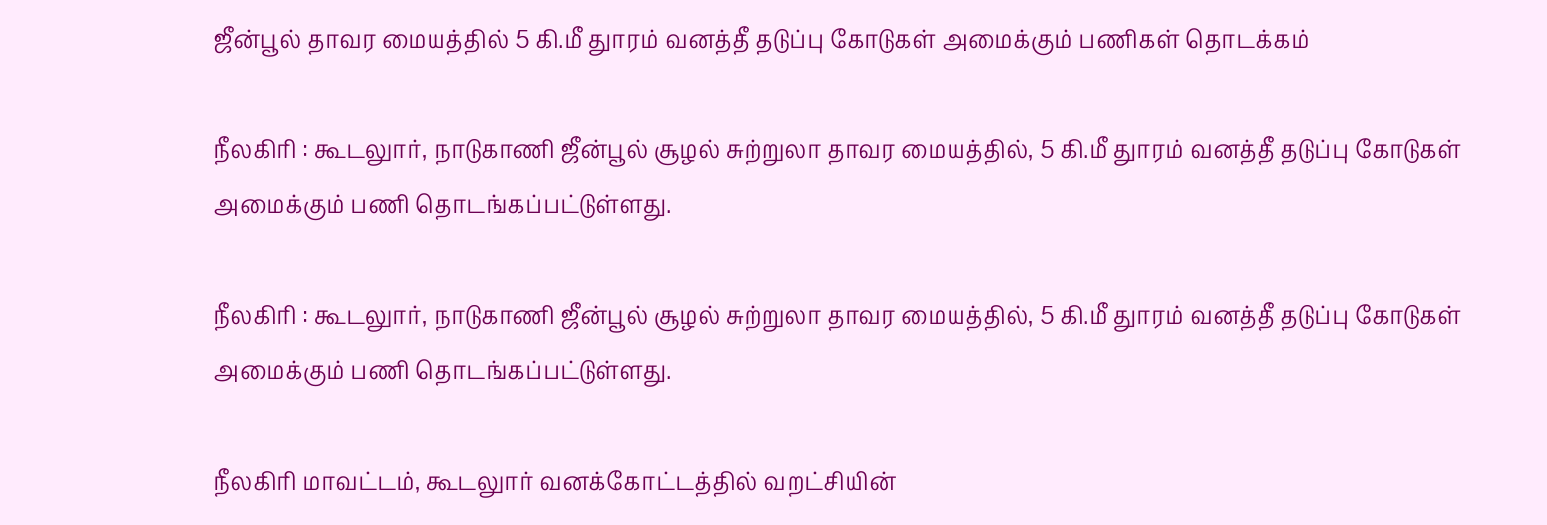ஜீன்பூல் தாவர மையத்தில் 5 கி.மீ துாரம் வனத்தீ தடுப்பு கோடுகள் அமைக்கும் பணிகள் தொடக்கம்

நீலகிரி : கூடலுார், நாடுகாணி ஜீன்பூல் சூழல் சுற்றுலா தாவர மையத்தில், 5 கி.மீ துாரம் வனத்தீ தடுப்பு கோடுகள் அமைக்கும் பணி தொடங்கப்பட்டுள்ளது.

நீலகிரி : கூடலுார், நாடுகாணி ஜீன்பூல் சூழல் சுற்றுலா தாவர மையத்தில், 5 கி.மீ துாரம் வனத்தீ தடுப்பு கோடுகள் அமைக்கும் பணி தொடங்கப்பட்டுள்ளது.

நீலகிரி மாவட்டம், கூடலுார் வனக்கோட்டத்தில் வறட்சியின்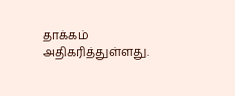தாக்கம் அதிகரித்துள்ளது.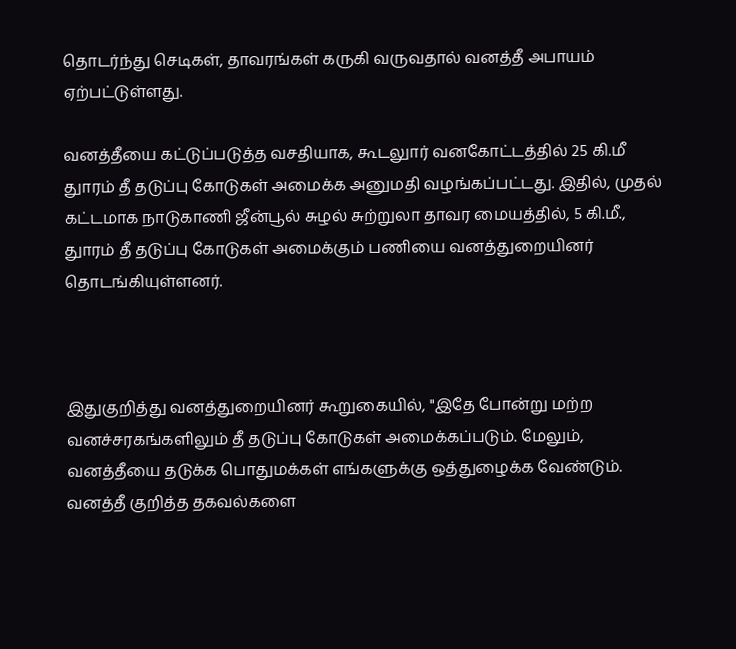தொடர்ந்து செடிகள், தாவரங்கள் கருகி வருவதால் வனத்தீ அபாயம் ஏற்பட்டுள்ளது.

வனத்தீயை கட்டுப்படுத்த வசதியாக, கூடலுார் வனகோட்டத்தில் 25 கி.மீ துாரம் தீ தடுப்பு கோடுகள் அமைக்க அனுமதி வழங்கப்பட்டது. இதில், முதல் கட்டமாக நாடுகாணி ஜீன்பூல் சுழல் சுற்றுலா தாவர மையத்தில், 5 கி.மீ., துாரம் தீ தடுப்பு கோடுகள் அமைக்கும் பணியை வனத்துறையினர் தொடங்கியுள்ளனர்.



இதுகுறித்து வனத்துறையினர் கூறுகையில், "இதே போன்று மற்ற வனச்சரகங்களிலும் தீ தடுப்பு கோடுகள் அமைக்கப்படும். மேலும், வனத்தீயை தடுக்க பொதுமக்கள் எங்களுக்கு ஒத்துழைக்க வேண்டும். வனத்தீ குறித்த தகவல்களை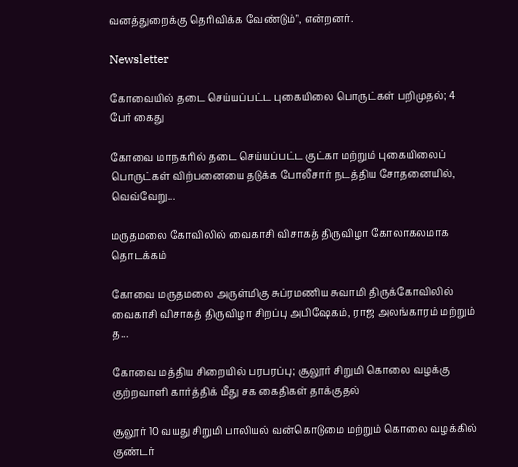வனத்துறைக்கு தெரிவிக்க வேண்டும்", என்றனர்.

Newsletter

கோவையில் தடை செய்யப்பட்ட புகையிலை பொருட்கள் பறிமுதல்; 4 பேர் கைது

கோவை மாநகரில் தடை செய்யப்பட்ட குட்கா மற்றும் புகையிலைப் பொருட்கள் விற்பனையை தடுக்க போலீசார் நடத்திய சோதனையில், வெவ்வேறு...

மருதமலை கோவிலில் வைகாசி விசாகத் திருவிழா கோலாகலமாக தொடக்கம்

கோவை மருதமலை அருள்மிகு சுப்ரமணிய சுவாமி திருக்கோவிலில் வைகாசி விசாகத் திருவிழா சிறப்பு அபிஷேகம், ராஜ அலங்காரம் மற்றும் த...

கோவை மத்திய சிறையில் பரபரப்பு; சூலூர் சிறுமி கொலை வழக்கு குற்றவாளி கார்த்திக் மீது சக கைதிகள் தாக்குதல்

சூலூர் 10 வயது சிறுமி பாலியல் வன்கொடுமை மற்றும் கொலை வழக்கில் குண்டர்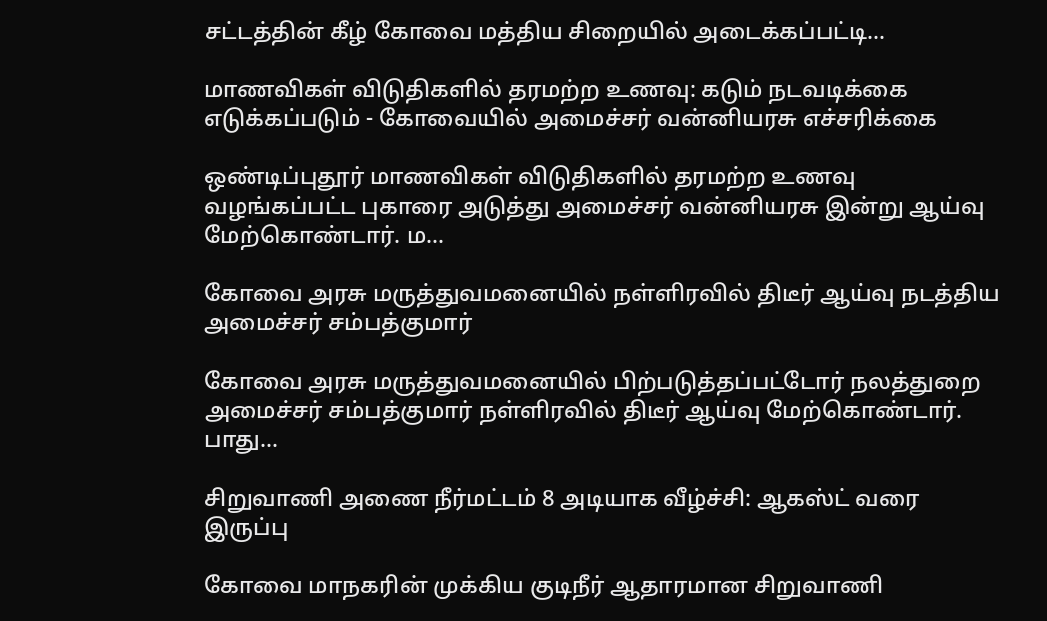சட்டத்தின் கீழ் கோவை மத்திய சிறையில் அடைக்கப்பட்டி...

மாணவிகள் விடுதிகளில் தரமற்ற உணவு: கடும் நடவடிக்கை எடுக்கப்படும் - கோவையில் அமைச்சர் வன்னியரசு எச்சரிக்கை

ஒண்டிப்புதூர் மாணவிகள் விடுதிகளில் தரமற்ற உணவு வழங்கப்பட்ட புகாரை அடுத்து அமைச்சர் வன்னியரசு இன்று ஆய்வு மேற்கொண்டார். ம...

கோவை அரசு மருத்துவமனையில் நள்ளிரவில் திடீர் ஆய்வு நடத்திய அமைச்சர் சம்பத்குமார்

கோவை அரசு மருத்துவமனையில் பிற்படுத்தப்பட்டோர் நலத்துறை அமைச்சர் சம்பத்குமார் நள்ளிரவில் திடீர் ஆய்வு மேற்கொண்டார். பாது...

சிறுவாணி அணை நீர்மட்டம் 8 அடியாக வீழ்ச்சி: ஆகஸ்ட் வரை இருப்பு

கோவை மாநகரின் முக்கிய குடிநீர் ஆதாரமான சிறுவாணி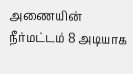அணையின் நீர்மட்டம் 8 அடியாக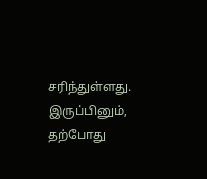சரிந்துள்ளது. இருப்பினும், தற்போது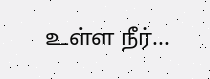உள்ள நீர்...